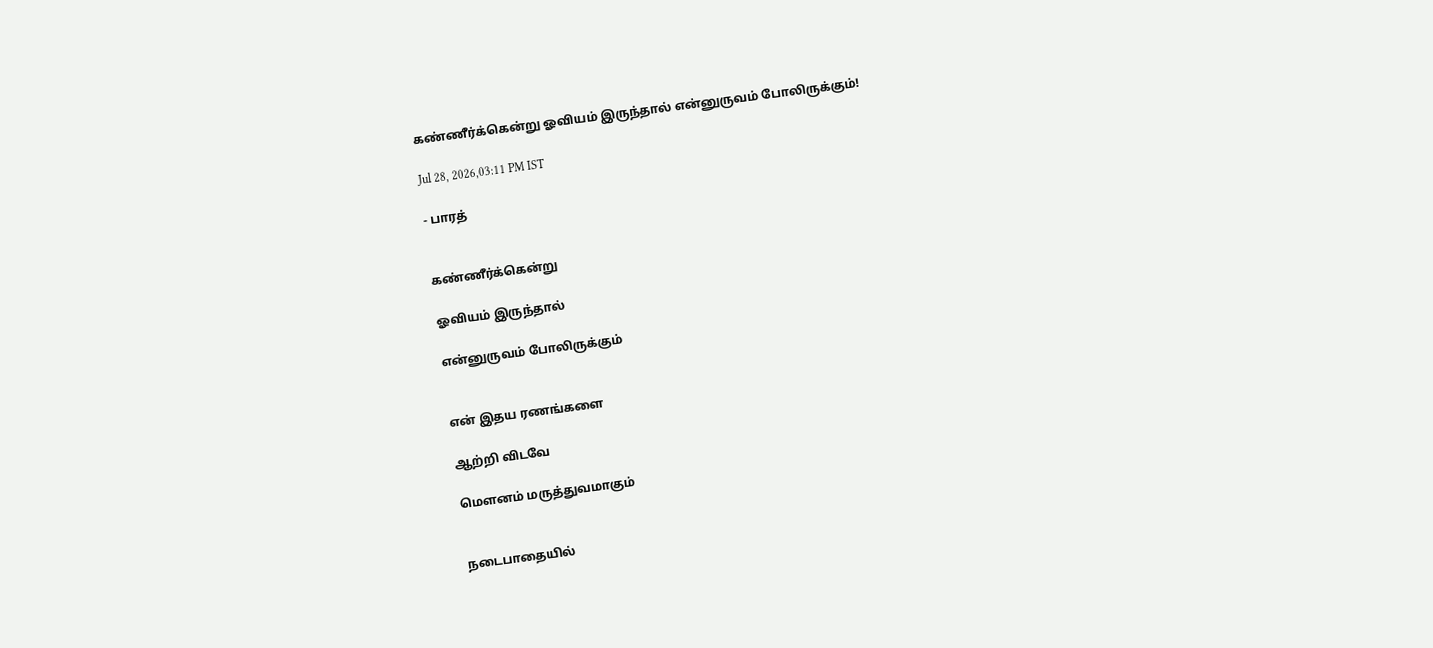கண்ணீர்க்கென்று ஓவியம் இருந்தால் என்னுருவம் போலிருக்கும்!

Jul 28, 2026,03:11 PM IST

- பாரத்


கண்ணீர்க்கென்று

ஓவியம் இருந்தால்

என்னுருவம் போலிருக்கும்


என் இதய ரணங்களை

ஆற்றி விடவே

மௌனம் மருத்துவமாகும்


நடைபாதையில்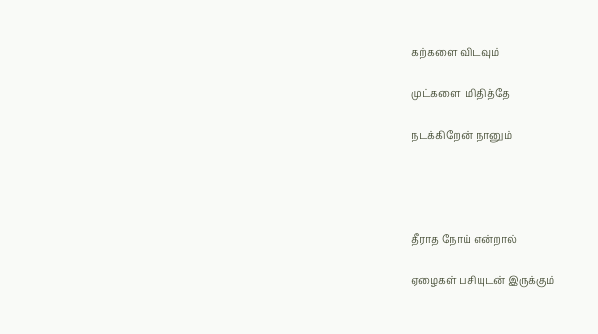கற்களை விடவும்

முட்களை  மிதித்தே

நடக்கிறேன் நானும்




தீராத நோய் என்றால்

ஏழைகள் பசியுடன் இருக்கும்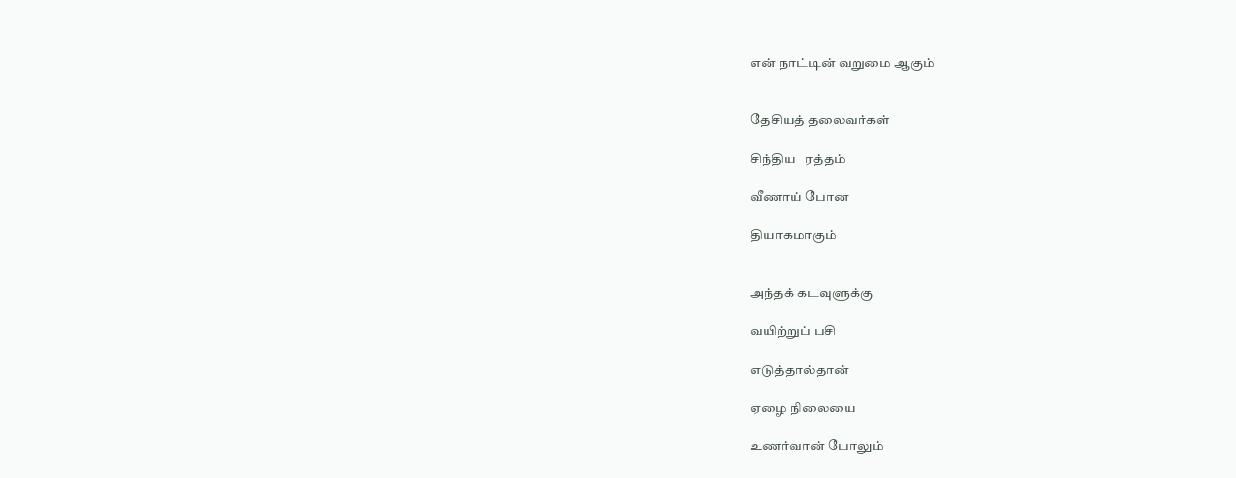என் நாட்டின் வறுமை ஆகும்


தேசியத் தலைவர்கள்

சிந்திய   ரத்தம்

வீணாய் போன

தியாகமாகும்


அந்தக் கடவுளுக்கு

வயிற்றுப் பசி

எடுத்தால்தான்

ஏழை நிலையை

உணர்வான் போலும்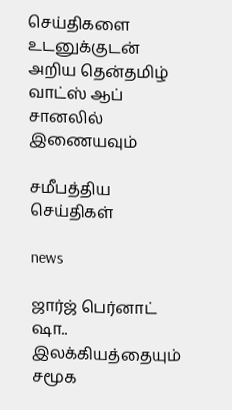செய்திகளை உடனுக்குடன் அறிய தென்தமிழ் வாட்ஸ் ஆப் சானலில் இணையவும்

சமீபத்திய செய்திகள்

news

ஜார்ஜ் பெர்னாட் ஷா.. இலக்கியத்தையும் சமூக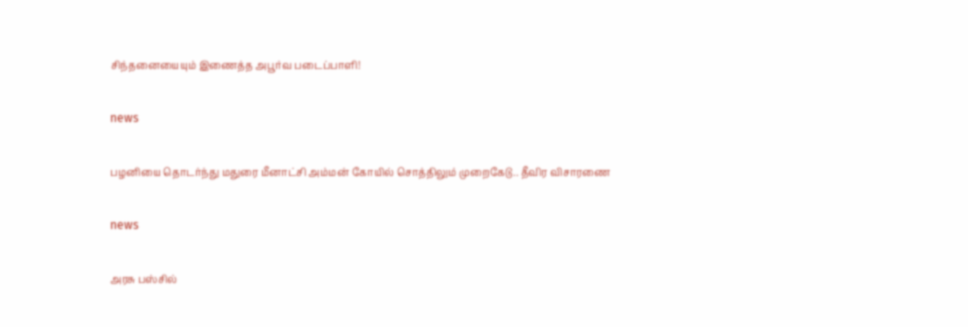சிந்தனையையும் இணைத்த அபூர்வ படைப்பாளி!

news

பழனியை தொடர்ந்து மதுரை மீனாட்சி அம்மன் கோயில் சொத்திலும் முறைகேடு.. தீவிர விசாரணை

news

அரசு பஸ்சில்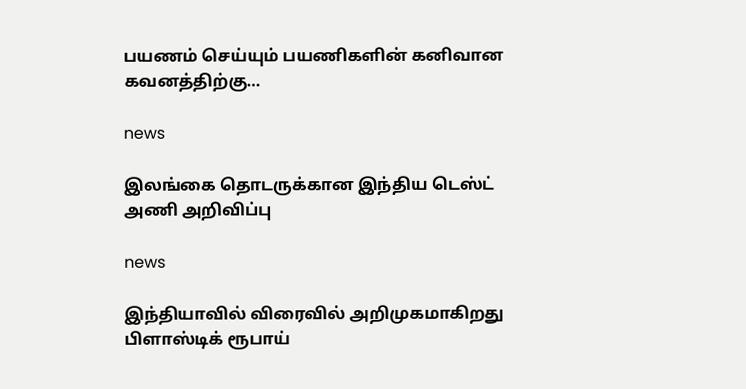பயணம் செய்யும் பயணிகளின் கனிவான கவனத்திற்கு…

news

இலங்கை தொடருக்கான இந்திய டெஸ்ட் அணி அறிவிப்பு

news

இந்தியாவில் விரைவில் அறிமுகமாகிறது பிளாஸ்டிக் ரூபாய்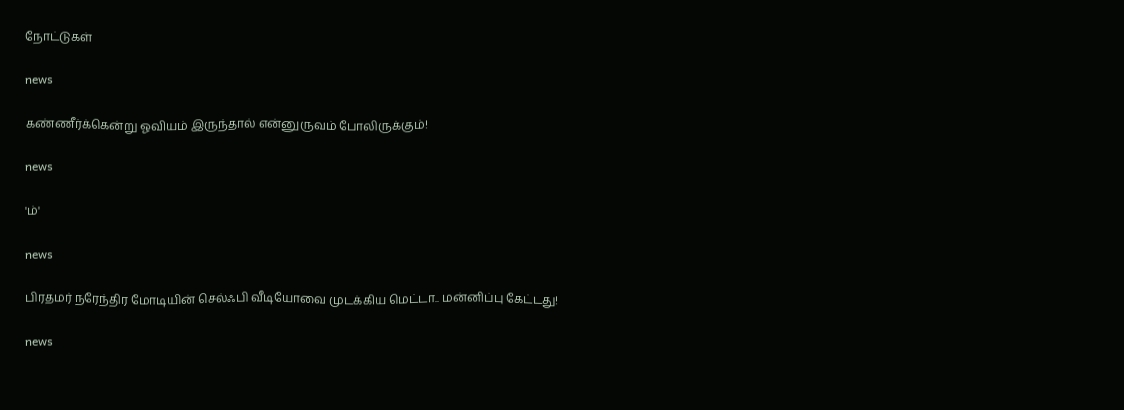நோட்டுகள்

news

கண்ணீர்க்கென்று ஓவியம் இருந்தால் என்னுருவம் போலிருக்கும்!

news

'ம்'

news

பிரதமர் நரேந்திர மோடியின் செல்ஃபி வீடியோவை முடக்கிய மெட்டா.. மன்னிப்பு கேட்டது!

news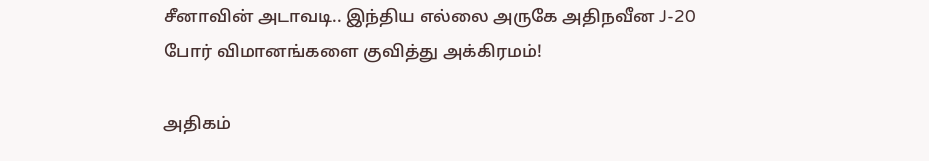சீனாவின் அடாவடி.. இந்திய எல்லை அருகே அதிநவீன J-20 போர் விமானங்களை குவித்து அக்கிரமம்!

அதிகம்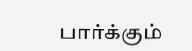பார்க்கும்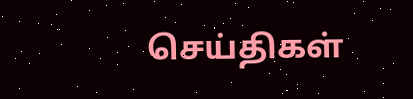செய்திகள்